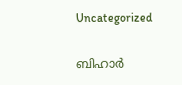Uncategorized

ബിഹാര്‍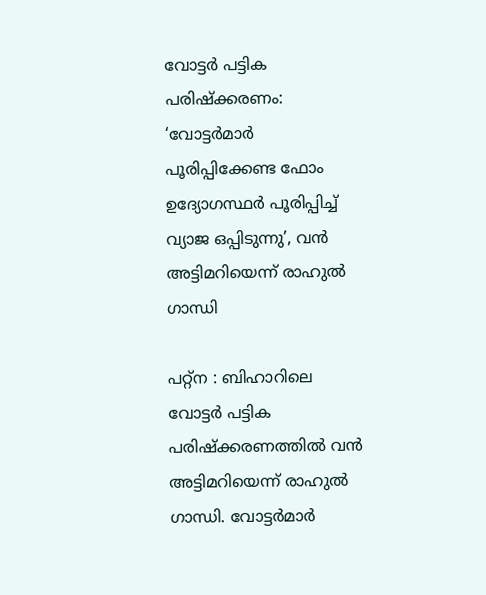വോട്ടര്‍ പട്ടിക പരിഷ്ക്കരണം: ‘വോട്ടര്‍മാര്‍ പൂരിപ്പിക്കേണ്ട ഫോം ഉദ്യോഗസ്ഥര്‍ പൂരിപ്പിച്ച് വ്യാജ ഒപ്പിടുന്നു’, വന്‍ അട്ടിമറിയെന്ന് രാഹുല്‍ ഗാന്ധി

പറ്റ്ന : ബിഹാറിലെ വോട്ടര്‍ പട്ടിക പരിഷ്ക്കരണത്തില്‍ വന്‍ അട്ടിമറിയെന്ന് രാഹുല്‍ ഗാന്ധി. വോട്ടര്‍മാര്‍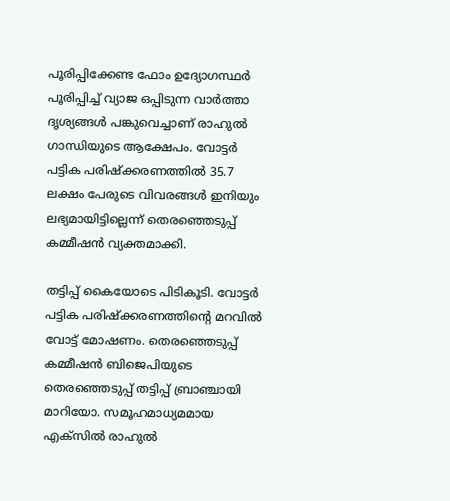പൂരിപ്പിക്കേണ്ട ഫോം ഉദ്യോഗസ്ഥര്‍ പൂരിപ്പിച്ച് വ്യാജ ഒപ്പിടുന്ന വാര്‍ത്താ ദൃശ്യങ്ങള്‍ പങ്കുവെച്ചാണ് രാഹുല്‍ ഗാന്ധിയുടെ ആക്ഷേപം. വോട്ടര്‍ പട്ടിക പരിഷ്ക്കരണത്തില്‍ 35.7 ലക്ഷം പേരുടെ വിവരങ്ങള്‍ ഇനിയും ലഭ്യമായിട്ടില്ലെന്ന് തെരഞ്ഞെടുപ്പ് കമ്മീഷന്‍ വ്യക്തമാക്കി.

തട്ടിപ്പ് കൈയോടെ പിടികൂടി. വോട്ടര്‍ പട്ടിക പരിഷ്ക്കരണത്തിന്‍റെ മറവില്‍ വോട്ട് മോഷണം. തെരഞ്ഞെടുപ്പ് കമ്മീഷന്‍ ബിജെപിയുടെ തെരഞ്ഞെടുപ്പ് തട്ടിപ്പ് ബ്രാഞ്ചായി മാറിയോ. സമൂഹമാധ്യമമായ എക്സില്‍ രാഹുല്‍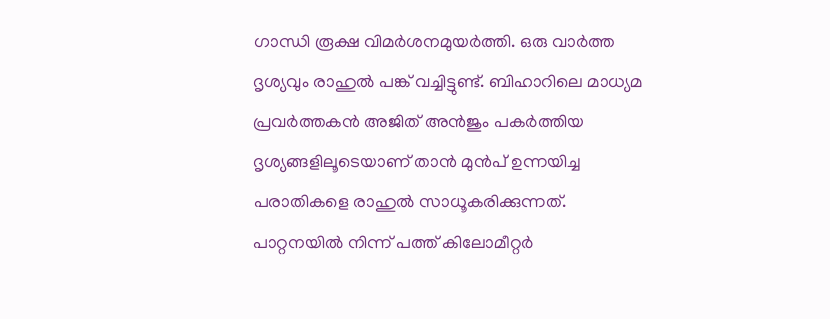ഗാന്ധി രൂക്ഷ വിമര്‍ശനമുയര്‍ത്തി. ഒരു വാര്‍ത്ത ദൃശ്യവും രാഹുല്‍ പങ്ക് വച്ചിട്ടുണ്ട്. ബിഹാറിലെ മാധ്യമ പ്രവര്‍ത്തകന്‍ അജിത് അന്‍ജും പകര്‍ത്തിയ ദൃശ്യങ്ങളിലൂടെയാണ് താന്‍ മുന്‍പ് ഉന്നയിച്ച പരാതികളെ രാഹുല്‍ സാധൂകരിക്കുന്നത്. പാറ്റനയില്‍ നിന്ന് പത്ത് കിലോമീറ്റര്‍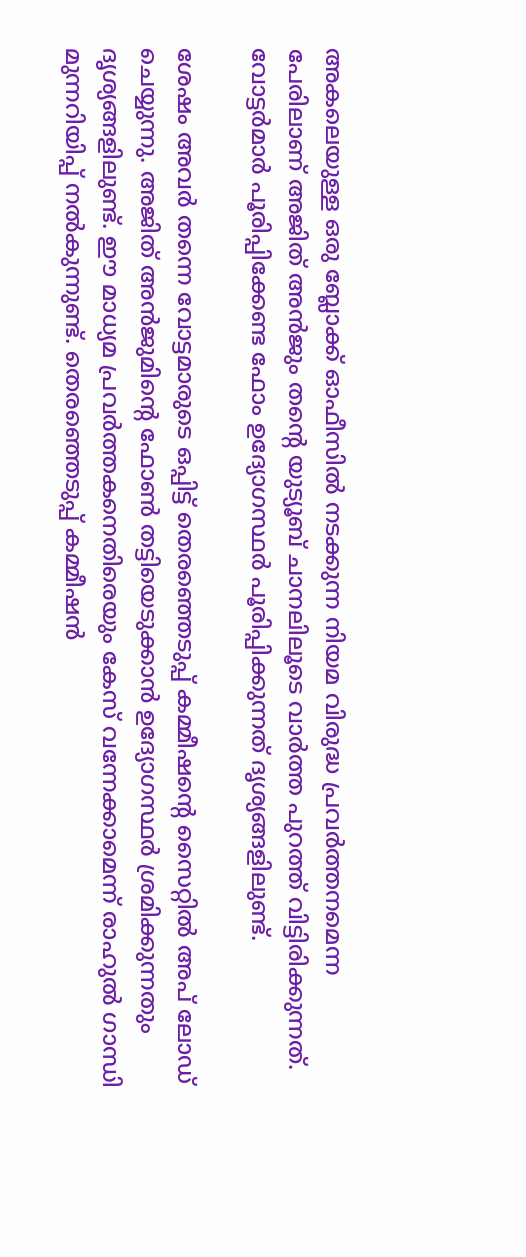അകലെയുള്ള ഒരു ബ്ലോക്ക് ഓഫീസില്‍ നടക്കുന്ന നിയമ വിരുദ്ധ പ്രവര്‍ത്തനമെന്ന പേരിലാണ് അജിത് അന്‍ജും തന്‍റെ യുട്യൂബ് ചാനലിലൂടെ വാര്‍ത്ത പുറത്ത് വിട്ടിരിക്കുന്നത്. വോട്ടര്‍മാര്‍ പൂരിപ്പിക്കേണ്ട ഫോം ഉദ്യോഗസ്ഥര്‍ പൂരിപ്പിക്കുന്നത് ദൃശ്യങ്ങളിലുണ്ട്.

ശേഷം അവര്‍ തന്നെ വോട്ട‍മാരുടെ ഒപ്പിട്ട് തെരഞ്ഞെടുപ്പ് കമ്മീഷന്‍റെ സൈറ്റില്‍ അപ് ലോഡ് ചെയ്യുന്നു. അജിത് അന്‍ജുമിന്‍റെ ഫോണ്‍ തട്ടിയെടുക്കാന്‍ ഉദ്യോഗസ്ഥര്‍ ശ്രമിക്കുന്നതും ദൃശ്യങ്ങളിലുണ്ട്. ഈ മാധ്യമ പ്രവര്‍ത്തകനെതിരെയും കേസ് വന്നേക്കാമെന്ന് രാഹുല്‍ ഗാന്ധി മുന്നറിയിപ്പ് നല്‍കുന്നുണ്ട്. തെരഞ്ഞെടുപ്പ് കമ്മീഷന്‍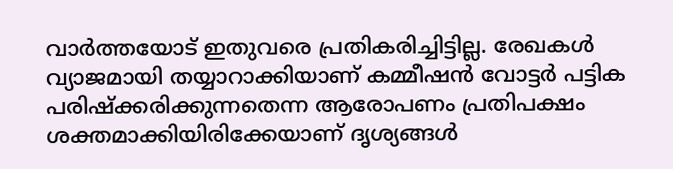വാര്‍ത്തയോട് ഇതുവരെ പ്രതികരിച്ചിട്ടില്ല. രേഖകള്‍ വ്യാജമായി തയ്യാറാക്കിയാണ് കമ്മീഷന്‍ വോട്ടര്‍ പട്ടിക പരിഷ്ക്കരിക്കുന്നതെന്ന ആരോപണം പ്രതിപക്ഷം ശക്തമാക്കിയിരിക്കേയാണ് ദൃശ്യങ്ങള്‍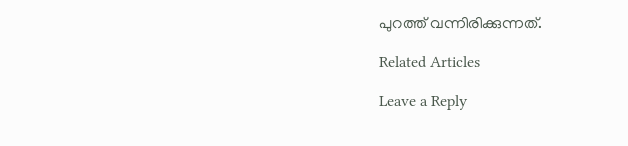പുറത്ത് വന്നിരിക്കുന്നത്.

Related Articles

Leave a Reply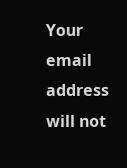Your email address will not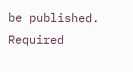be published. Required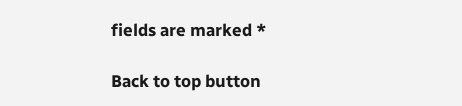fields are marked *

Back to top button